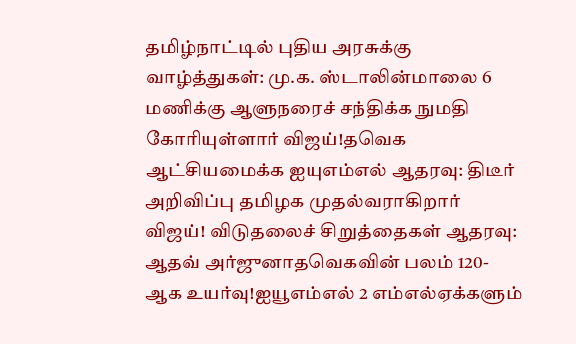தமிழ்நாட்டில் புதிய அரசுக்கு வாழ்த்துகள்: மு.க. ஸ்டாலின்மாலை 6 மணிக்கு ஆளுநரைச் சந்திக்க நுமதி கோரியுள்ளார் விஜய்!தவெக ஆட்சியமைக்க ஐயுஎம்எல் ஆதரவு: திடீர் அறிவிப்பு தமிழக முதல்வராகிறார் விஜய்! விடுதலைச் சிறுத்தைகள் ஆதரவு: ஆதவ் அர்ஜுனாதவெகவின் பலம் 120-ஆக உயர்வு!ஐயூஎம்எல் 2 எம்எல்ஏக்களும்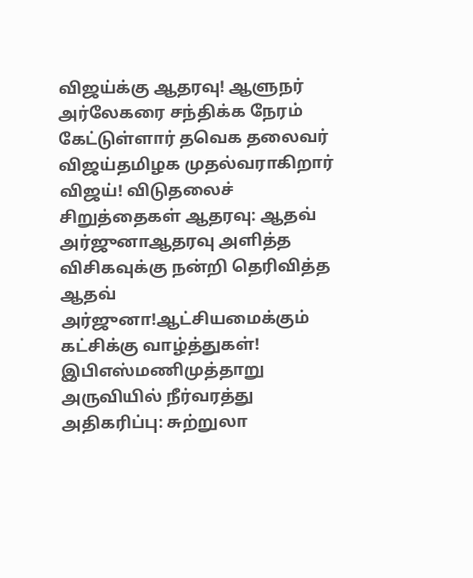விஜய்க்கு ஆதரவு! ஆளுநர் அர்லேகரை சந்திக்க நேரம் கேட்டுள்ளார் தவெக தலைவர் விஜய்தமிழக முதல்வராகிறார் விஜய்! விடுதலைச் சிறுத்தைகள் ஆதரவு: ஆதவ் அர்ஜுனாஆதரவு அளித்த விசிகவுக்கு நன்றி தெரிவித்த ஆதவ் அர்ஜுனா!ஆட்சியமைக்கும் கட்சிக்கு வாழ்த்துகள்! இபிஎஸ்மணிமுத்தாறு அருவியில் நீர்வரத்து அதிகரிப்பு: சுற்றுலா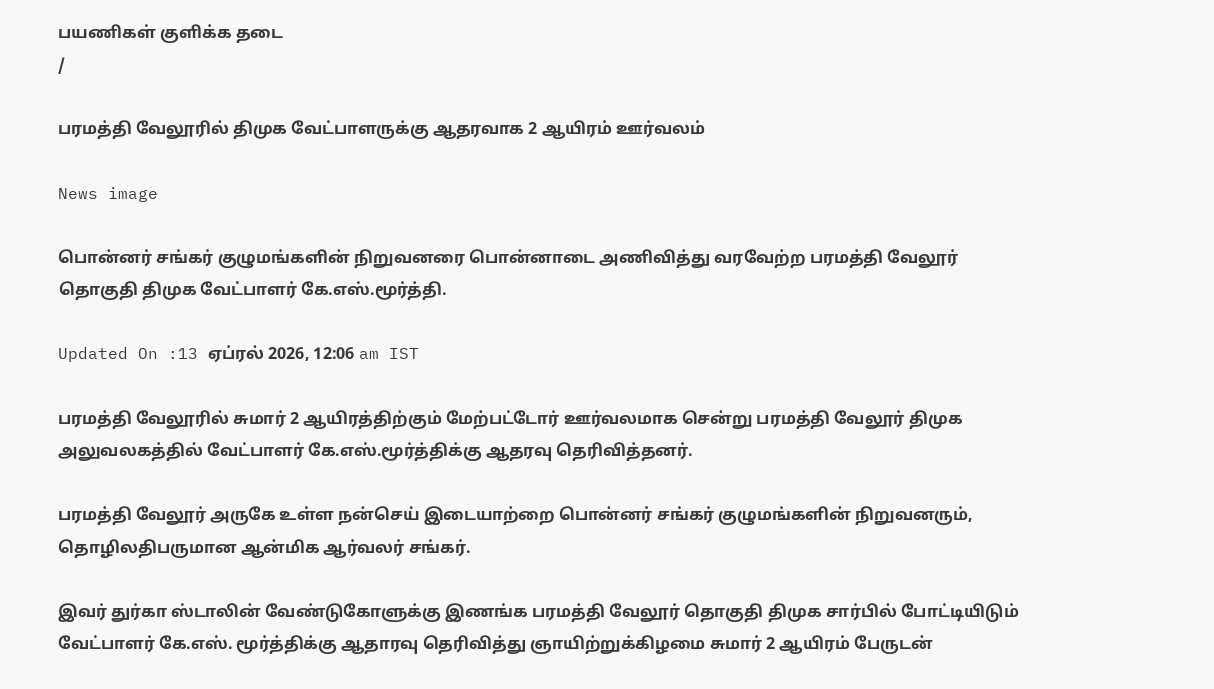பயணிகள் குளிக்க தடை
/

பரமத்தி வேலூரில் திமுக வேட்பாளருக்கு ஆதரவாக 2 ஆயிரம் ஊர்வலம்

News image

பொன்னர் சங்கர் குழுமங்களின் நிறுவனரை பொன்னாடை அணிவித்து வரவேற்ற பரமத்தி வேலூர் தொகுதி திமுக வேட்பாளர் கே.எஸ்.மூர்த்தி.

Updated On :13 ஏப்ரல் 2026, 12:06 am IST

பரமத்தி வேலூரில் சுமார் 2 ஆயிரத்திற்கும் மேற்பட்டோர் ஊர்வலமாக சென்று பரமத்தி வேலூர் திமுக அலுவலகத்தில் வேட்பாளர் கே.எஸ்.மூர்த்திக்கு ஆதரவு தெரிவித்தனர்.

பரமத்தி வேலூர் அருகே உள்ள நன்செய் இடையாற்றை பொன்னர் சங்கர் குழுமங்களின் நிறுவனரும், தொழிலதிபருமான ஆன்மிக ஆர்வலர் சங்கர்.

இவர் துர்கா ஸ்டாலின் வேண்டுகோளுக்கு இணங்க பரமத்தி வேலூர் தொகுதி திமுக சார்பில் போட்டியிடும் வேட்பாளர் கே.எஸ். மூர்த்திக்கு ஆதாரவு தெரிவித்து ஞாயிற்றுக்கிழமை சுமார் 2 ஆயிரம் பேருடன்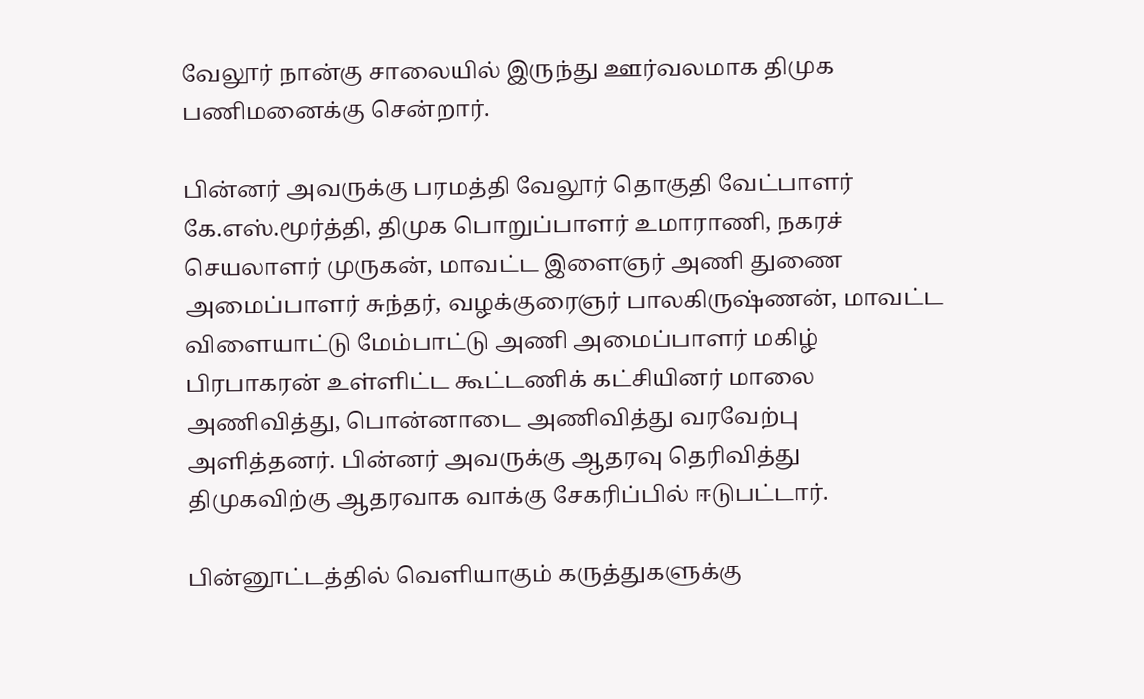வேலூர் நான்கு சாலையில் இருந்து ஊர்வலமாக திமுக பணிமனைக்கு சென்றார்.

பின்னர் அவருக்கு பரமத்தி வேலூர் தொகுதி வேட்பாளர் கே.எஸ்.மூர்த்தி, திமுக பொறுப்பாளர் உமாராணி, நகரச் செயலாளர் முருகன், மாவட்ட இளைஞர் அணி துணை அமைப்பாளர் சுந்தர், வழக்குரைஞர் பாலகிருஷ்ணன், மாவட்ட விளையாட்டு மேம்பாட்டு அணி அமைப்பாளர் மகிழ் பிரபாகரன் உள்ளிட்ட கூட்டணிக் கட்சியினர் மாலை அணிவித்து, பொன்னாடை அணிவித்து வரவேற்பு அளித்தனர். பின்னர் அவருக்கு ஆதரவு தெரிவித்து திமுகவிற்கு ஆதரவாக வாக்கு சேகரிப்பில் ஈடுபட்டார்.

பின்னூட்டத்தில் வெளியாகும் கருத்துகளுக்கு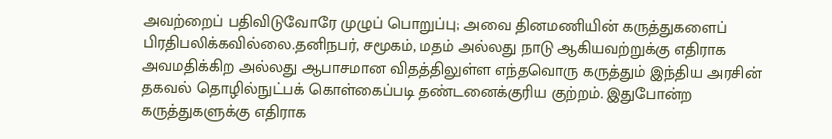அவற்றைப் பதிவிடுவோரே முழுப் பொறுப்பு; அவை தினமணியின் கருத்துகளைப் பிரதிபலிக்கவில்லை.தனிநபர், சமூகம், மதம் அல்லது நாடு ஆகியவற்றுக்கு எதிராக அவமதிக்கிற அல்லது ஆபாசமான விதத்திலுள்ள எந்தவொரு கருத்தும் இந்திய அரசின் தகவல் தொழில்நுட்பக் கொள்கைப்படி தண்டனைக்குரிய குற்றம். இதுபோன்ற கருத்துகளுக்கு எதிராக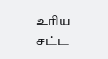உரிய சட்ட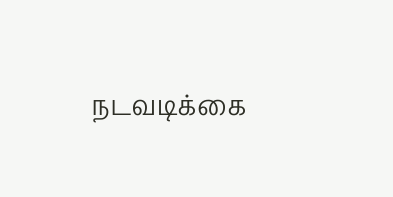நடவடிக்கை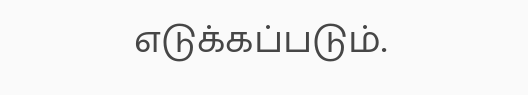எடுக்கப்படும்.